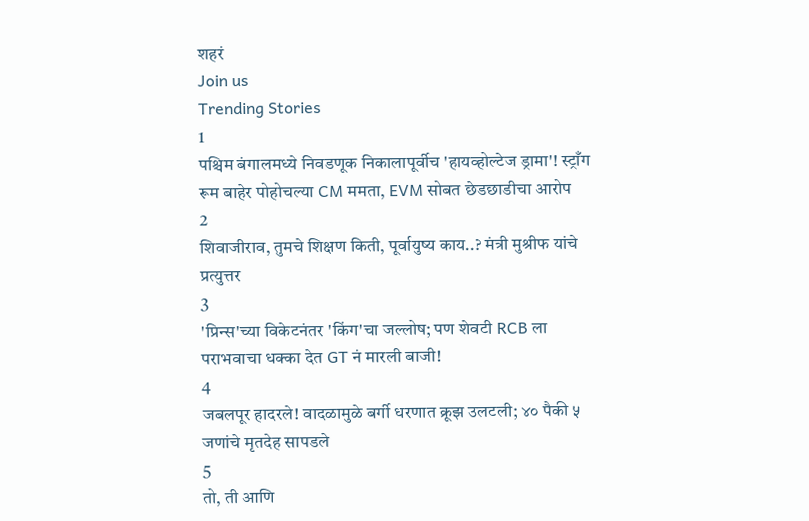शहरं
Join us
Trending Stories
1
पश्चिम बंगालमध्ये निवडणूक निकालापूर्वीच 'हायव्होल्टेज ड्रामा'! स्ट्राँग रूम बाहेर पोहोचल्या CM ममता, EVM सोबत छेडछाडीचा आरोप
2
शिवाजीराव, तुमचे शिक्षण किती, पूर्वायुष्य काय..? मंत्री मुश्रीफ यांचे प्रत्युत्तर
3
'प्रिन्स'च्या विकेटनंतर 'किंग'चा जल्लोष; पण शेवटी RCB ला पराभवाचा धक्का देत GT नं मारली बाजी!
4
जबलपूर हादरले! वादळामुळे बर्गी धरणात क्रूझ उलटली; ४० पैकी ५ जणांचे मृतदेह सापडले
5
तो, ती आणि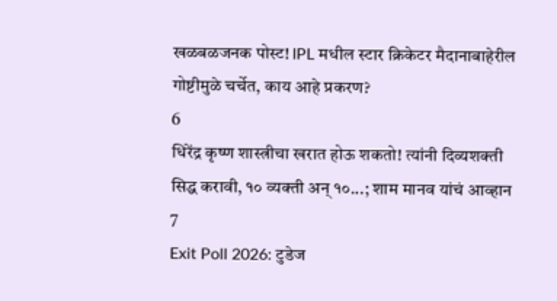खळबळजनक पोस्ट! IPL मधील स्टार क्रिकेटर मैदानाबाहेरील गोष्टीमुळे चर्चेत, काय आहे प्रकरण?
6
धिरेंद्र कृष्ण शास्त्रीचा खरात होऊ शकतो! त्यांनी दिव्यशक्ती सिद्ध करावी, १० व्यक्ती अन् १०...; शाम मानव यांचं आव्हान
7
Exit Poll 2026: टुडेज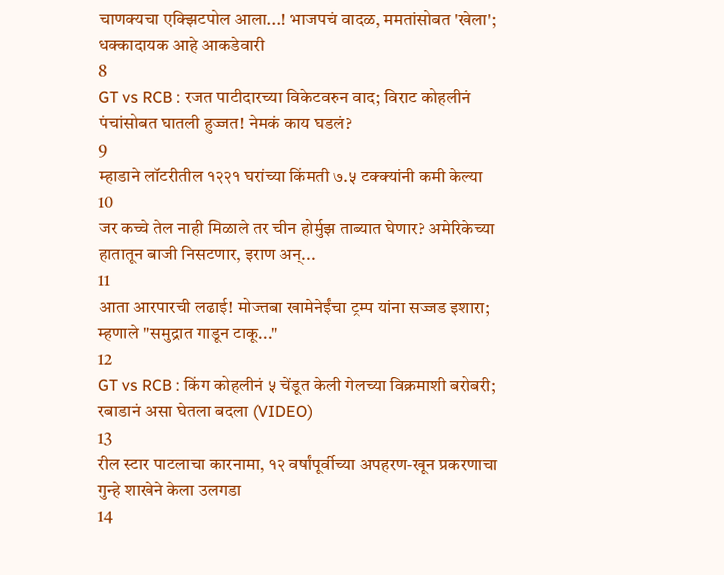चाणक्यचा एक्झिटपोल आला...! भाजपचं वादळ, ममतांसोबत 'खेला'; धक्कादायक आहे आकडेवारी
8
GT vs RCB : रजत पाटीदारच्या विकेटवरुन वाद; विराट कोहलीनं पंचांसोबत घातली हुज्जत! नेमकं काय घडलं?
9
म्हाडाने लॉटरीतील १२२१ घरांच्या किंमती ७.५ टक्क्यांनी कमी केल्या
10
जर कच्चे तेल नाही मिळाले तर चीन होर्मुझ ताब्यात घेणार? अमेरिकेच्या हातातून बाजी निसटणार, इराण अन्...
11
आता आरपारची लढाई! मोज्तबा खामेनेईंचा ट्रम्प यांना सज्जड इशारा; म्हणाले "समुद्रात गाडून टाकू..."
12
GT vs RCB : किंग कोहलीनं ५ चेंडूत केली गेलच्या विक्रमाशी बरोबरी; रबाडानं असा घेतला बदला (VIDEO)
13
रील स्टार पाटलाचा कारनामा, १२ वर्षांपूर्वीच्या अपहरण-खून प्रकरणाचा गुन्हे शाखेने केला उलगडा
14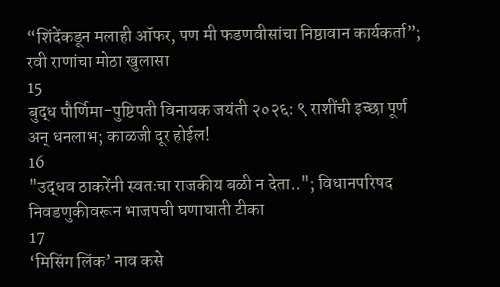“शिंदेंकडून मलाही ऑफर, पण मी फडणवीसांचा निष्ठावान कार्यकर्ता”; रवी राणांचा मोठा खुलासा
15
बुद्ध पौर्णिमा-पुष्टिपती विनायक जयंती २०२६: ९ राशींची इच्छा पूर्ण अन् धनलाभ; काळजी दूर होईल!
16
"उद्धव ठाकरेंनी स्वतःचा राजकीय बळी न देता.."; विधानपरिषद निवडणुकीवरून भाजपची घणाघाती टीका
17
‘मिसिंग लिंक’ नाव कसे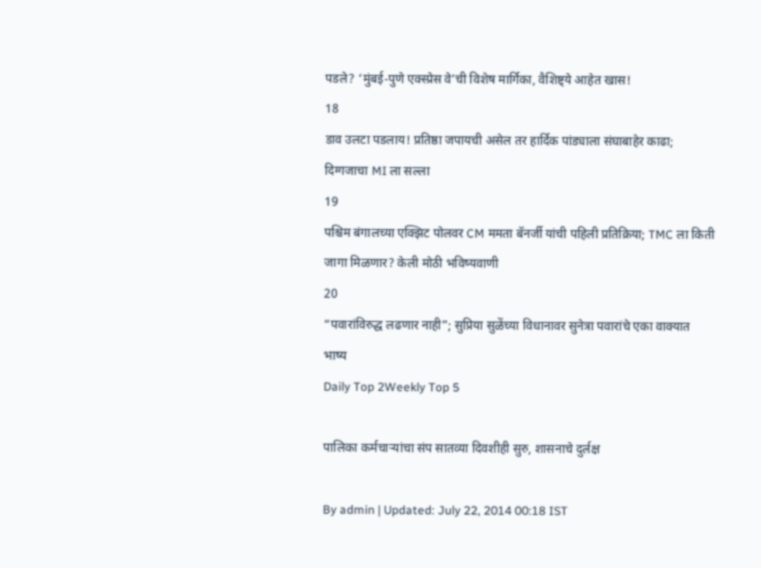पडले? ‘मुंबई-पुणे एक्स्प्रेस वे’ची विशेष मार्गिका, वैशिष्ट्ये आहेत खास!
18
डाव उलटा पडलाय! प्रतिष्ठा जपायची असेल तर हार्दिक पांड्याला संघाबाहेर काढा; दिग्गजाचा MI ला सल्ला
19
पश्चिम बंगालच्या एक्झिट पोलवर CM ममता बॅनर्जी यांची पहिली प्रतिक्रिया; TMC ला किती जागा मिळणार? केली मोठी भविष्यवाणी
20
“पवारांविरुद्ध लढणार नाही”; सुप्रिया सुळेंच्या विधानावर सुनेत्रा पवारांचे एका वाक्यात भाष्य
Daily Top 2Weekly Top 5

पालिका कर्मचाऱ्यांचा संप सातव्या दिवशीही सुरु, शासनाचे दुर्लक्ष

By admin | Updated: July 22, 2014 00:18 IST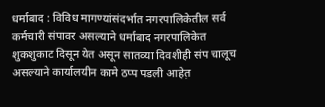धर्माबाद : विविध मागण्यांसंदर्भात नगरपालिकेतील सर्व कर्मचारी संपावर असल्याने धर्माबाद नगरपालिकेत शुकशुकाट दिसून येत असून सातव्या दिवशीही संप चालूच असल्याने कार्यालयीन कामे ठप्प पडली आहेत़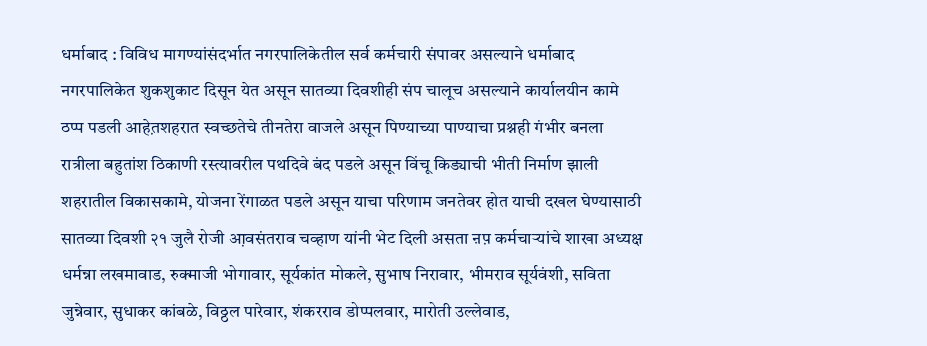धर्माबाद : विविध मागण्यांसंदर्भात नगरपालिकेतील सर्व कर्मचारी संपावर असल्याने धर्माबाद नगरपालिकेत शुकशुकाट दिसून येत असून सातव्या दिवशीही संप चालूच असल्याने कार्यालयीन कामे ठप्प पडली आहेत़शहरात स्वच्छतेचे तीनतेरा वाजले असून पिण्याच्या पाण्याचा प्रश्नही गंभीर बनला रात्रीला बहुतांश ठिकाणी रस्त्यावरील पथदिवे बंद पडले असून विंचू किड्याची भीती निर्माण झाली शहरातील विकासकामे, योजना रेंगाळत पडले असून याचा परिणाम जनतेवर होत याची दखल घेण्यासाठी सातव्या दिवशी २१ जुलै रोजी आ़वसंतराव चव्हाण यांनी भेट दिली असता ऩप़ कर्मचाऱ्यांचे शाखा अध्यक्ष धर्मन्ना लखमावाड, रुक्माजी भोगावार, सूर्यकांत मोकले, सुभाष निरावार, भीमराव सूर्यवंशी, सविता जुन्नेवार, सुधाकर कांबळे, विठ्ठल पारेवार, शंकरराव डोप्पलवार, मारोती उल्लेवाड,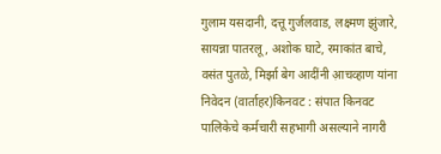गुलाम यसदानी, दत्तू गुर्जलवाड, लक्ष्मण झुंजारे, सायन्ना पातरलू, अशोक घाटे, रमाकांत बाचे, वसंत पुतळे, मिर्झा बेग आदींनी आ़चव्हाण यांना निवेदन (वार्ताहर)किनवट : संपात किनवट पालिकेचे कर्मचारी सहभागी असल्याने नागरी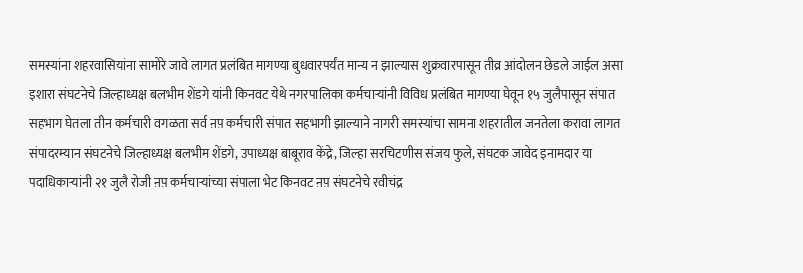समस्यांना शहरवासियांना सामोरे जावे लागत प्रलंबित मागण्या बुधवारपर्यंत मान्य न झाल्यास शुक्रवारपासून तीव्र आंदोलन छेडले जाईल असा इशारा संघटनेचे जिल्हाध्यक्ष बलभीम शेंडगे यांनी किनवट येथे नगरपालिका कर्मचाऱ्यांनी विविध प्रलंबित मागण्या घेवून १५ जुलैपासून संपात सहभाग घेतला तीन कर्मचारी वगळता सर्व ऩप़ कर्मचारी संपात सहभागी झाल्याने नागरी समस्यांचा सामना शहरातील जनतेला करावा लागत संपादरम्यान संघटनेचे जिल्हाध्यक्ष बलभीम शेंडगे, उपाध्यक्ष बाबूराव केंद्रे, जिल्हा सरचिटणीस संजय फुले, संघटक जावेद इनामदार या पदाधिकाऱ्यांनी २१ जुलै रोजी ऩप़ कर्मचाऱ्यांच्या संपाला भेट किनवट ऩप़ संघटनेचे रवीचंद्र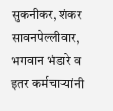सुकनीकर, शंकर सावनपेल्लीवार, भगवान भंडारे व इतर कर्मचाऱ्यांनी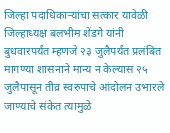जिल्हा पदाधिकाऱ्यांचा सत्कार यावेळी जिल्हाध्यक्ष बलभीम शेंडगे यांनी बुधवारपर्यंत म्हणजे २३ जुलैपर्यंत प्रलंबित मागण्या शासनाने मान्य न केल्यास २५ जुलैपासून तीव्र स्वरुपाचे आंदोलन उभारले जाण्याचे संकेत त्यामुळे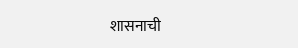शासनाची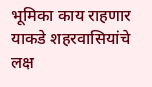भूमिका काय राहणार याकडे शहरवासियांचे लक्ष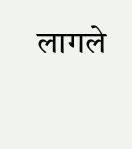लागले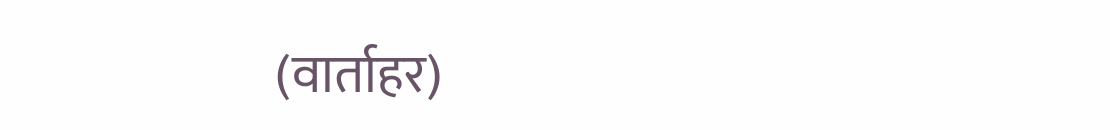(वार्ताहर)